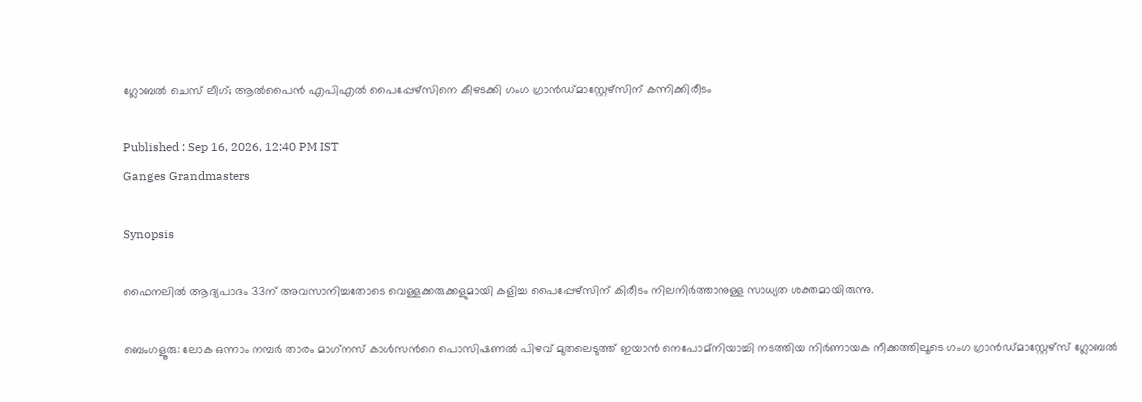ഗ്ലോബല്‍ ചെസ് ലീഗ്; ആല്‍പൈന്‍ എപിഎല്‍ പൈപ്പേഴ്‌സിനെ കീഴടക്കി ഗംഗ ഗ്രാന്‍ഡ്മാസ്റ്റേഴ്‌സിന് കന്നിക്കിരീടം

Published : Sep 16, 2026, 12:40 PM IST
Ganges Grandmasters

Synopsis

ഫൈനലില്‍ ആദ്യപാദം 33ന് അവസാനിച്ചതോടെ വെള്ളക്കരുക്കളുമായി കളിച്ച പൈപ്പേഴ്‌സിന് കിരീടം നിലനിര്‍ത്താനുള്ള സാധ്യത ശക്തമായിരുന്നു.

ബെംഗളൂരു: ലോക ഒന്നാം നമ്പര്‍ താരം മാഗ്‌നസ് കാള്‍സന്‍റെ പൊസിഷണല്‍ പിഴവ് മുതലെടുത്ത് ഇയാന്‍ നെപോമ്‌നിയാച്ചി നടത്തിയ നിര്‍ണായക നീക്കത്തിലൂടെ ഗംഗ ഗ്രാന്‍ഡ്മാസ്റ്റേഴ്‌സ് ഗ്ലോബല്‍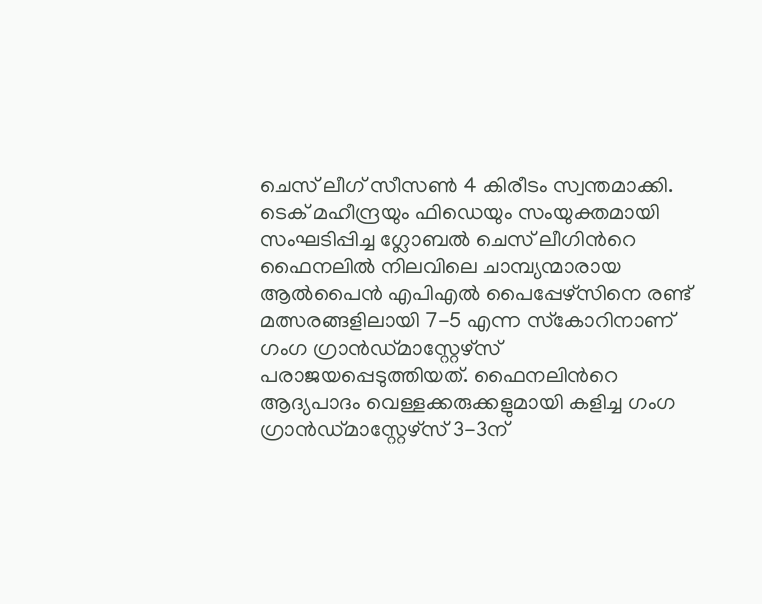ചെസ് ലീഗ് സീസണ്‍ 4 കിരീടം സ്വന്തമാക്കി. ടെക് മഹീന്ദ്രയും ഫിഡെയും സംയുക്തമായി സംഘടിപ്പിച്ച ഗ്ലോബല്‍ ചെസ് ലീഗിന്‍റെ ഫൈനലില്‍ നിലവിലെ ചാമ്പ്യന്മാരായ ആല്‍പൈന്‍ എപിഎല്‍ പൈപ്പേഴ്‌സിനെ രണ്ട് മത്സരങ്ങളിലായി 7-5 എന്ന സ്‌കോറിനാണ് ഗംഗ ഗ്രാന്‍ഡ്മാസ്റ്റേഴ്‌സ് പരാജയപ്പെടുത്തിയത്. ഫൈനലിന്‍റെ ആദ്യപാദം വെള്ളക്കരുക്കളുമായി കളിച്ച ഗംഗ ഗ്രാന്‍ഡ്മാസ്റ്റേഴ്‌സ് 3-3ന്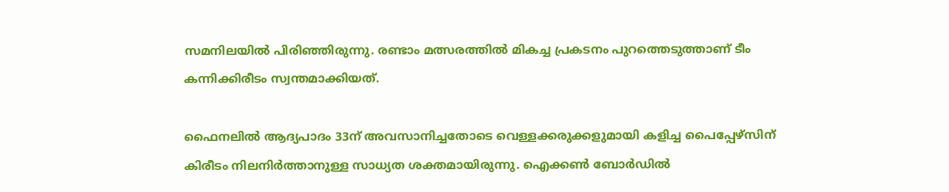സമനിലയില്‍ പിരിഞ്ഞിരുന്നു. രണ്ടാം മത്സരത്തില്‍ മികച്ച പ്രകടനം പുറത്തെടുത്താണ് ടീം കന്നിക്കിരീടം സ്വന്തമാക്കിയത്.

ഫൈനലില്‍ ആദ്യപാദം 33ന് അവസാനിച്ചതോടെ വെള്ളക്കരുക്കളുമായി കളിച്ച പൈപ്പേഴ്‌സിന് കിരീടം നിലനിര്‍ത്താനുള്ള സാധ്യത ശക്തമായിരുന്നു. ഐക്കണ്‍ ബോര്‍ഡില്‍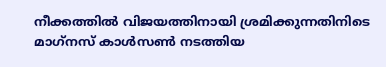നീക്കത്തില്‍ വിജയത്തിനായി ശ്രമിക്കുന്നതിനിടെ മാഗ്‌നസ് കാള്‍സണ്‍ നടത്തിയ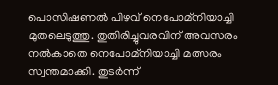പൊസിഷണല്‍ പിഴവ് നെപോമ്‌നിയാച്ചി മുതലെടുത്തു. തുതിരിച്ചുവരവിന് അവസരം നല്‍കാതെ നെപോമ്‌നിയാച്ചി മത്സരം സ്വന്തമാക്കി. തുടര്‍ന്ന്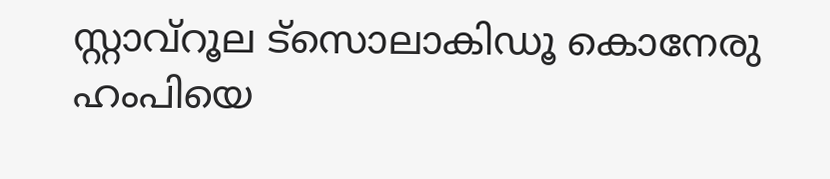സ്റ്റാവ്റൂല ട്‌സൊലാകിഡൂ കൊനേരു ഹംപിയെ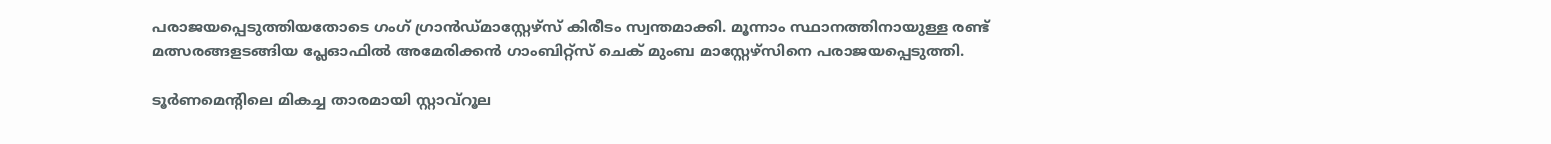പരാജയപ്പെടുത്തിയതോടെ ഗംഗ് ഗ്രാന്‍ഡ്മാസ്റ്റേഴ്‌സ് കിരീടം സ്വന്തമാക്കി. മൂന്നാം സ്ഥാനത്തിനായുള്ള രണ്ട് മത്സരങ്ങളടങ്ങിയ പ്ലേഓഫില്‍ അമേരിക്കന്‍ ഗാംബിറ്റ്‌സ് ചെക് മുംബ മാസ്റ്റേഴ്‌സിനെ പരാജയപ്പെടുത്തി.

ടൂര്‍ണമെന്‍റിലെ മികച്ച താരമായി സ്റ്റാവ്റൂല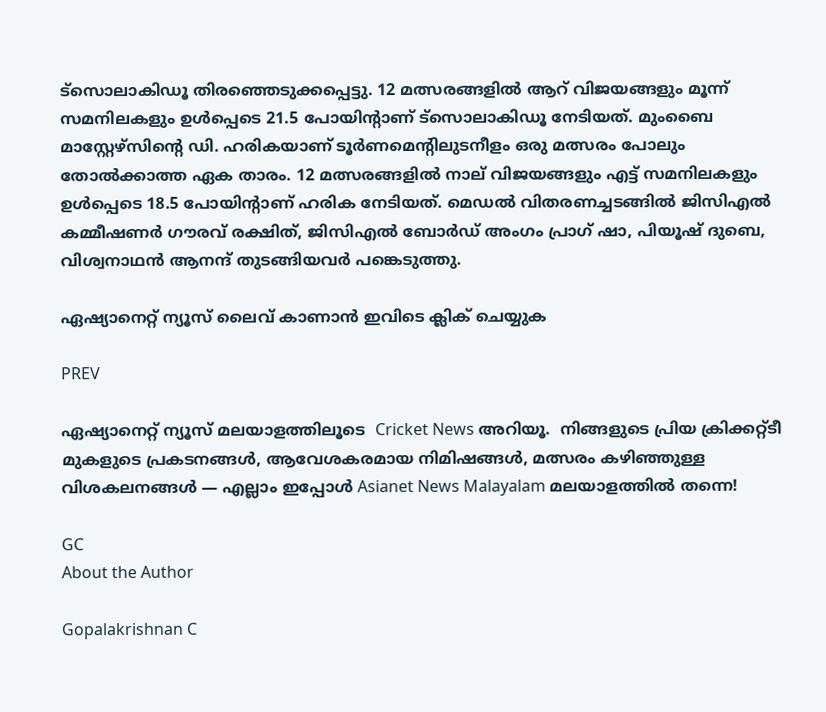ട്‌സൊലാകിഡൂ തിരഞ്ഞെടുക്കപ്പെട്ടു. 12 മത്സരങ്ങളില്‍ ആറ് വിജയങ്ങളും മൂന്ന് സമനിലകളും ഉള്‍പ്പെടെ 21.5 പോയിന്റാണ് ട്‌സൊലാകിഡൂ നേടിയത്. മുംബൈ മാസ്റ്റേഴ്‌സിന്റെ ഡി. ഹരികയാണ് ടൂര്‍ണമെന്റിലുടനീളം ഒരു മത്സരം പോലും തോല്‍ക്കാത്ത ഏക താരം. 12 മത്സരങ്ങളില്‍ നാല് വിജയങ്ങളും എട്ട് സമനിലകളും ഉള്‍പ്പെടെ 18.5 പോയിന്‍റാണ് ഹരിക നേടിയത്. മെഡല്‍ വിതരണച്ചടങ്ങില്‍ ജിസിഎല്‍ കമ്മീഷണര്‍ ഗൗരവ് രക്ഷിത്, ജിസിഎൽ ബോര്‍ഡ് അംഗം പ്രാഗ് ഷാ, പിയൂഷ് ദുബെ, വിശ്വനാഥന്‍ ആനന്ദ് തുടങ്ങിയവര്‍ പങ്കെടുത്തു.

ഏഷ്യാനെറ്റ് ന്യൂസ് ലൈവ് കാണാന്‍ ഇവിടെ ക്ലിക് ചെയ്യുക

PREV

ഏഷ്യാനെറ്റ് ന്യൂസ് മലയാളത്തിലൂടെ  Cricket News അറിയൂ.  നിങ്ങളുടെ പ്രിയ ക്രിക്കറ്റ്ടീ മുകളുടെ പ്രകടനങ്ങൾ, ആവേശകരമായ നിമിഷങ്ങൾ, മത്സരം കഴിഞ്ഞുള്ള വിശകലനങ്ങൾ — എല്ലാം ഇപ്പോൾ Asianet News Malayalam മലയാളത്തിൽ തന്നെ!

GC
About the Author

Gopalakrishnan C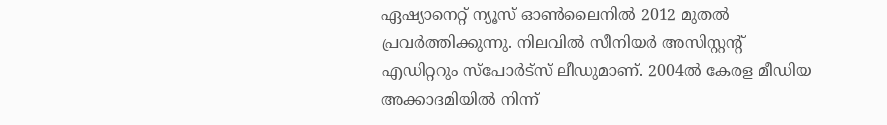ഏഷ്യാനെറ്റ് ന്യൂസ് ഓണ്‍ലൈനില്‍ 2012 മുതല്‍ പ്രവര്‍ത്തിക്കുന്നു. നിലവില്‍ സീനിയര്‍ അസിസ്റ്റന്‍റ് എഡിറ്ററും സ്പോർട്സ് ലീഡുമാണ്. 2004ൽ കേരള മീഡിയ അക്കാദമിയില്‍ നിന്ന്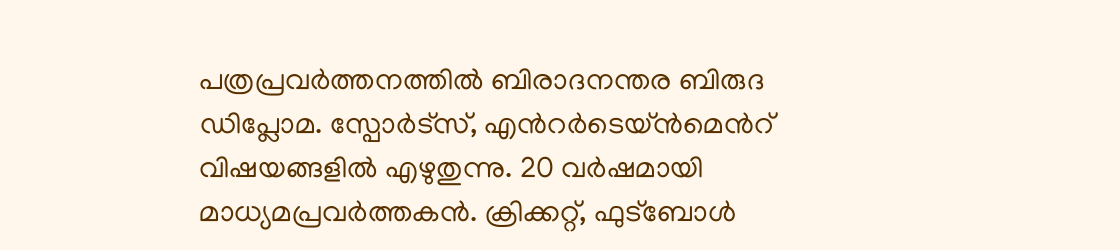പത്രപ്രവര്‍ത്തനത്തില്‍ ബിരാദനന്തര ബിരുദ ഡിപ്ലോമ. സ്പോര്‍ട്സ്, എന്‍റര്‍ടെയ്ൻമെന്‍റ് വിഷയങ്ങളില്‍ എഴുതുന്നു. 20 വര്‍ഷമായി മാധ്യമപ്രവര്‍ത്തകൻ. ക്രിക്കറ്റ്, ഫുട്ബോള്‍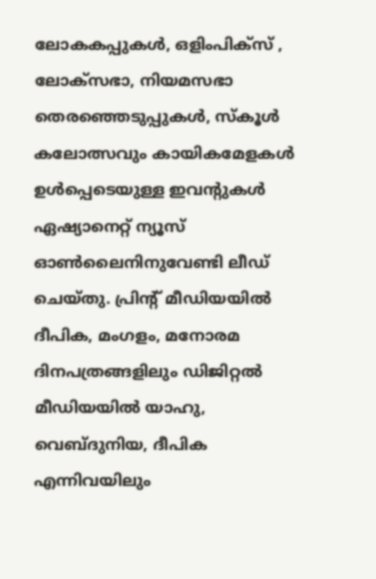ലോകകപ്പുകൾ, ഒളിംപിക്സ് , ലോക്സഭാ, നിയമസഭാ തെരഞ്ഞെടുപ്പുകള്‍, സ്കൂള്‍ കലോത്സവും കായികമേളകള്‍ ഉള്‍പ്പെടെയുള്ള ഇവന്‍റുകള്‍ ഏഷ്യാനെറ്റ് ന്യൂസ് ഓണ്‍ലൈനിനുവേണ്ടി ലീഡ് ചെയ്തു. പ്രിന്‍റ് മീഡിയയില്‍ ദീപിക, മംഗളം, മനോരമ ദിനപത്രങ്ങളിലും ഡിജിറ്റൽ മീഡിയയില്‍ യാഹു, വെബ്ദുനിയ, ദീപിക എന്നിവയിലും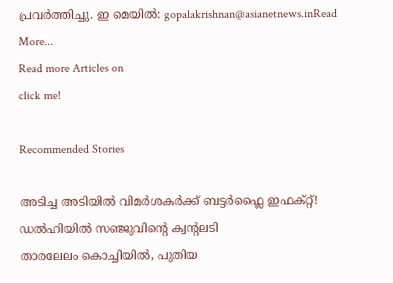പ്രവര്‍ത്തിച്ചു. ഇ മെയില്‍: gopalakrishnan@asianetnews.inRead More...
Read more Articles on
click me!

Recommended Stories

അടിച്ച അടിയില്‍ വിമർശകർക്ക് ബട്ടർഫ്ലൈ ഇഫക്റ്റ്! ഡല്‍ഹിയില്‍ സഞ്ജുവിന്റെ ക്വന്റലടി
താരലേലം കൊച്ചിയിൽ, പുതിയ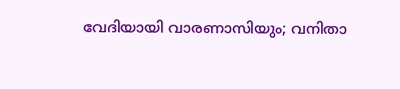വേദിയായി വാരണാസിയും; വനിതാ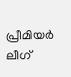പ്രീമിയർ ലീഗ്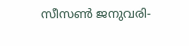സീസൺ ജനുവരി-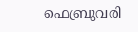ഫെബ്രുവരി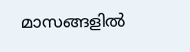മാസങ്ങളില്‍